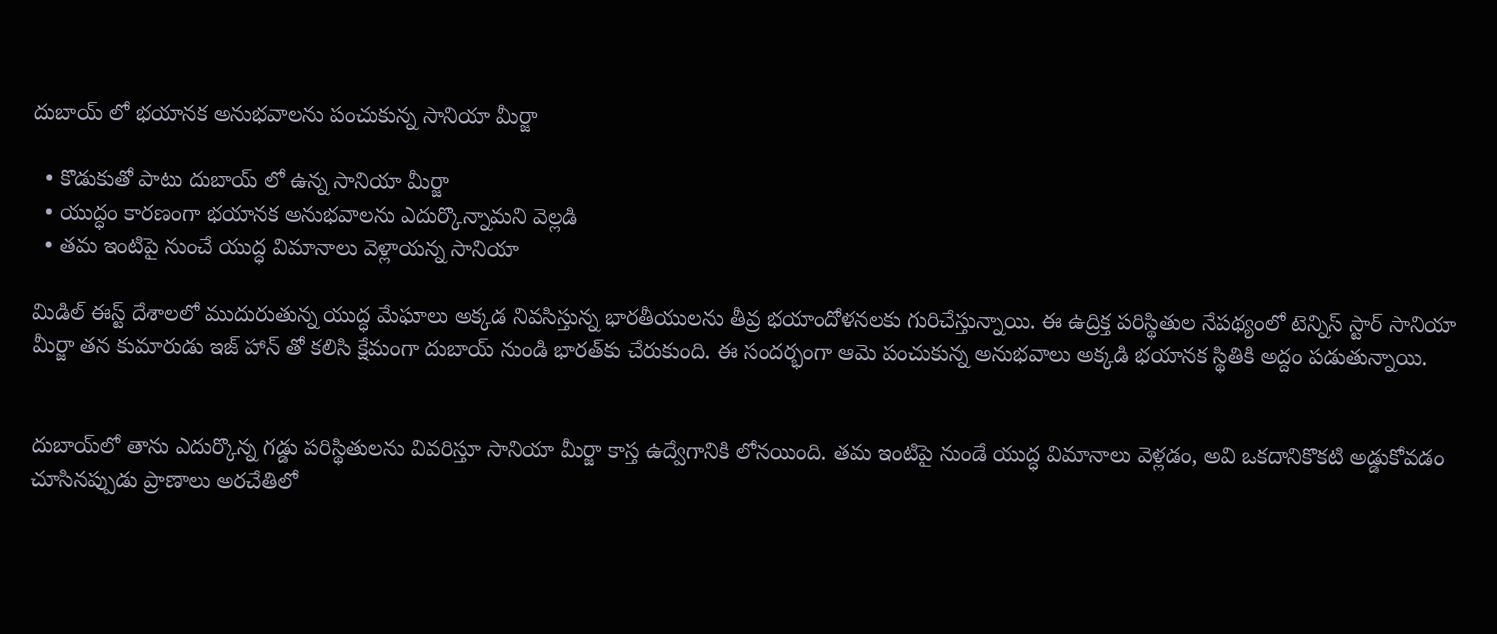దుబాయ్ లో భయానక అనుభవాలను పంచుకున్న సానియా మీర్జా

  • కొడుకుతో పాటు దుబాయ్ లో ఉన్న సానియా మీర్జా
  • యుద్ధం కారణంగా భయానక అనుభవాలను ఎదుర్కొన్నామని వెల్లడి
  • తమ ఇంటిపై నుంచే యుద్ధ విమానాలు వెళ్లాయన్న సానియా

మిడిల్ ఈస్ట్ దేశాలలో ముదురుతున్న యుద్ధ మేఘాలు అక్కడ నివసిస్తున్న భారతీయులను తీవ్ర భయాందోళనలకు గురిచేస్తున్నాయి. ఈ ఉద్రిక్త పరిస్థితుల నేపథ్యంలో టెన్నిస్ స్టార్ సానియా మీర్జా తన కుమారుడు ఇజ్ హాన్ తో కలిసి క్షేమంగా దుబాయ్ నుండి భారత్‌కు చేరుకుంది. ఈ సందర్భంగా ఆమె పంచుకున్న అనుభవాలు అక్కడి భయానక స్థితికి అద్దం పడుతున్నాయి.


దుబాయ్‌లో తాను ఎదుర్కొన్న గడ్డు పరిస్థితులను వివరిస్తూ సానియా మీర్జా కాస్త ఉద్వేగానికి లోనయింది. తమ ఇంటిపై నుండే యుద్ధ విమానాలు వెళ్లడం, అవి ఒకదానికొకటి అడ్డుకోవడం చూసినప్పుడు ప్రాణాలు అరచేతిలో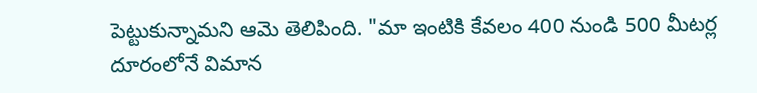పెట్టుకున్నామని ఆమె తెలిపింది. "మా ఇంటికి కేవలం 400 నుండి 500 మీటర్ల దూరంలోనే విమాన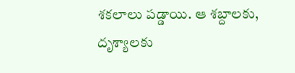శకలాలు పడ్డాయి. ఆ శబ్దాలకు, దృశ్యాలకు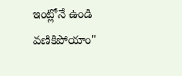ఇంట్లోనే ఉండి వణికిపోయాం"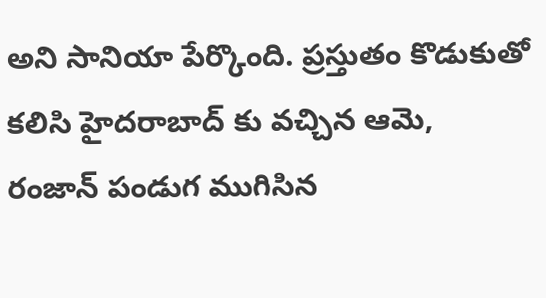అని సానియా పేర్కొంది. ప్రస్తుతం కొడుకుతో కలిసి హైదరాబాద్ కు వచ్చిన ఆమె, రంజాన్ పండుగ ముగిసిన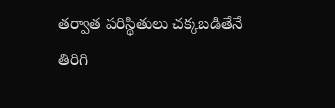తర్వాత పరిస్థితులు చక్కబడితేనే తిరిగి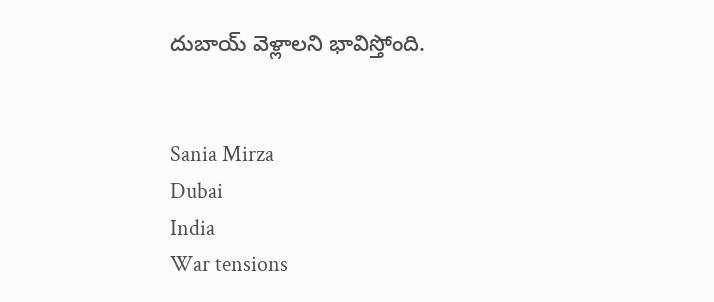దుబాయ్ వెళ్లాలని భావిస్తోంది.


Sania Mirza
Dubai
India
War tensions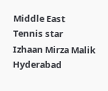Middle East
Tennis star
Izhaan Mirza Malik
Hyderabad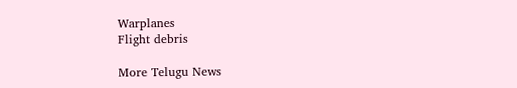Warplanes
Flight debris

More Telugu News